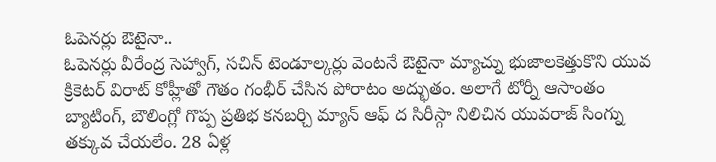ఓపెనర్లు ఔటైనా..
ఓపెనర్లు వీరేంద్ర సెహ్వాగ్, సచిన్ టెండూల్కర్లు వెంటనే ఔటైనా మ్యాచ్ను భుజాలకెత్తుకొని యువ క్రికెటర్ విరాట్ కోహ్లీతో గౌతం గంభీర్ చేసిన పోరాటం అద్భుతం. అలాగే టోర్నీ ఆసాంతం బ్యాటింగ్, బౌలింగ్లో గొప్ప ప్రతిభ కనబర్చి మ్యాన్ ఆఫ్ ద సిరీస్గా నిలిచిన యువరాజ్ సింగ్ను తక్కువ చేయలేం. 28 ఏళ్ల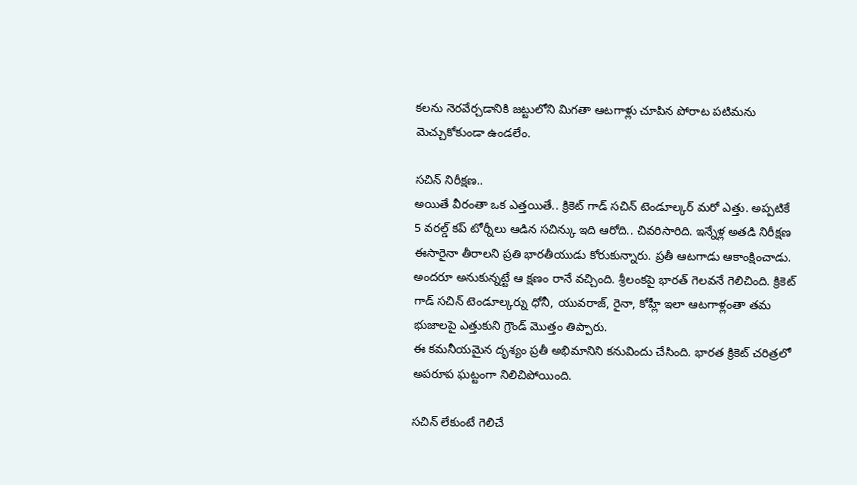కలను నెరవేర్చడానికి జట్టులోని మిగతా ఆటగాళ్లు చూపిన పోరాట పటిమను మెచ్చుకోకుండా ఉండలేం.

సచిన్ నిరీక్షణ..
అయితే వీరంతా ఒక ఎత్తయితే.. క్రికెట్ గాడ్ సచిన్ టెండూల్కర్ మరో ఎత్తు. అప్పటికే 5 వరల్డ్ కప్ టోర్నీలు ఆడిన సచిన్కు ఇది ఆరోది.. చివరిసారిది. ఇన్నేళ్ల అతడి నిరీక్షణ ఈసారైనా తీరాలని ప్రతి భారతీయుడు కోరుకున్నారు. ప్రతీ ఆటగాడు ఆకాంక్షించాడు. అందరూ అనుకున్నట్టే ఆ క్షణం రానే వచ్చింది. శ్రీలంకపై భారత్ గెలవనే గెలిచింది. క్రికెట్ గాడ్ సచిన్ టెండూల్కర్ను ధోనీ, యువరాజ్, రైనా, కోహ్లీ ఇలా ఆటగాళ్లంతా తమ భుజాలపై ఎత్తుకుని గ్రౌండ్ మొత్తం తిప్పారు.
ఈ కమనీయమైన దృశ్యం ప్రతీ అభిమానిని కనువిందు చేసింది. భారత క్రికెట్ చరిత్రలో అపరూప ఘట్టంగా నిలిచిపోయింది.

సచిన్ లేకుంటే గెలిచే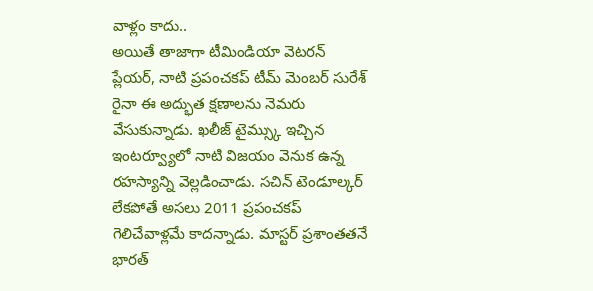వాళ్లం కాదు..
అయితే తాజాగా టీమిండియా వెటరన్ ప్లేయర్, నాటి ప్రపంచకప్ టీమ్ మెంబర్ సురేశ్ రైనా ఈ అద్భుత క్షణాలను నెమరు వేసుకున్నాడు. ఖలీజ్ టైమ్స్కు ఇచ్చిన ఇంటర్వ్యూలో నాటి విజయం వెనుక ఉన్న రహస్యాన్ని వెల్లడించాడు. సచిన్ టెండూల్కర్ లేకపోతే అసలు 2011 ప్రపంచకప్ గెలిచేవాళ్లమే కాదన్నాడు. మాస్టర్ ప్రశాంతతనే భారత్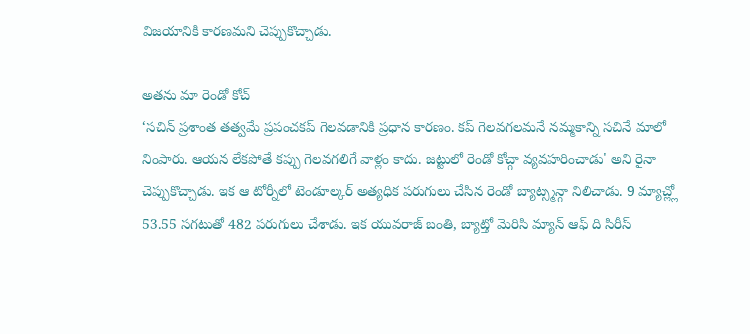విజయానికి కారణమని చెప్పుకొచ్చాడు.

అతను మా రెండో కోచ్
‘సచిన్ ప్రశాంత తత్వమే ప్రపంచకప్ గెలవడానికి ప్రధాన కారణం. కప్ గెలవగలమనే నమ్మకాన్ని సచినే మాలో నింపారు. ఆయన లేకపోతే కప్పు గెలవగలిగే వాళ్లం కాదు. జట్టులో రెండో కోచ్గా వ్యవహరించాడు' అని రైనా చెప్పుకొచ్చాడు. ఇక ఆ టోర్నీలో టెండూల్కర్ అత్యధిక పరుగులు చేసిన రెండో బ్యాట్స్మన్గా నిలిచాడు. 9 మ్యాచ్ల్లో 53.55 సగటుతో 482 పరుగులు చేశాడు. ఇక యువరాజ్ బంతి, బ్యాట్తో మెరిసి మ్యాన్ ఆఫ్ ది సిరీస్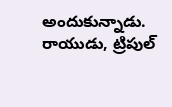అందుకున్నాడు.
రాయుడు, ట్రిపుల్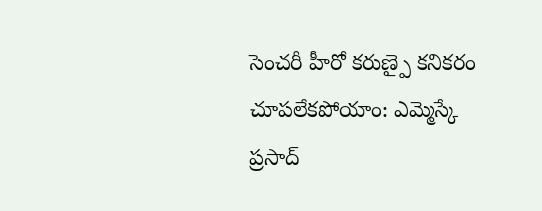సెంచరీ హీరో కరుణ్పై కనికరం చూపలేకపోయాం: ఎమ్మెస్కే ప్రసాద్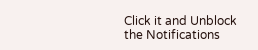Click it and Unblock the Notifications